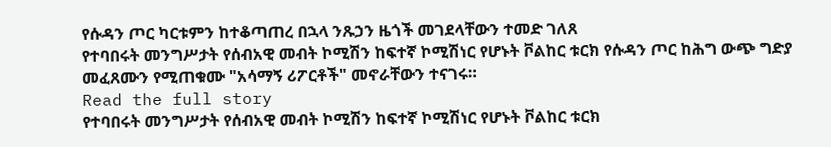የሱዳን ጦር ካርቱምን ከተቆጣጠረ በኋላ ንጹኃን ዜጎች መገደላቸውን ተመድ ገለጸ
የተባበሩት መንግሥታት የሰብአዊ መብት ኮሚሽን ከፍተኛ ኮሚሽነር የሆኑት ቮልከር ቱርክ የሱዳን ጦር ከሕግ ውጭ ግድያ መፈጸሙን የሚጠቁሙ "አሳማኝ ሪፖርቶች" መኖራቸውን ተናገሩ።
Read the full story
የተባበሩት መንግሥታት የሰብአዊ መብት ኮሚሽን ከፍተኛ ኮሚሽነር የሆኑት ቮልከር ቱርክ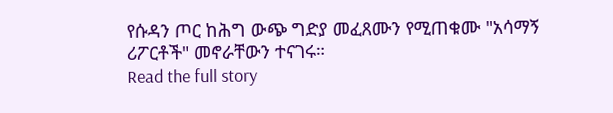የሱዳን ጦር ከሕግ ውጭ ግድያ መፈጸሙን የሚጠቁሙ "አሳማኝ ሪፖርቶች" መኖራቸውን ተናገሩ።
Read the full story